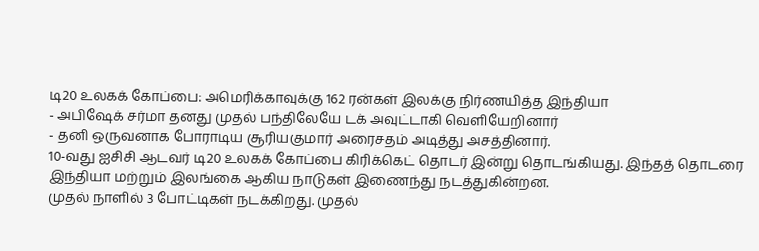டி20 உலகக் கோப்பை: அமெரிக்காவுக்கு 162 ரன்கள் இலக்கு நிர்ணயித்த இந்தியா
- அபிஷேக் சர்மா தனது முதல் பந்திலேயே டக் அவுட்டாகி வெளியேறினார்
- தனி ஒருவனாக போராடிய சூரியகுமார் அரைசதம் அடித்து அசத்தினார்.
10-வது ஐசிசி ஆடவர் டி20 உலகக் கோப்பை கிரிக்கெட் தொடர் இன்று தொடங்கியது. இந்தத் தொடரை இந்தியா மற்றும் இலங்கை ஆகிய நாடுகள் இணைந்து நடத்துகின்றன.
முதல் நாளில் 3 போட்டிகள் நடக்கிறது. முதல்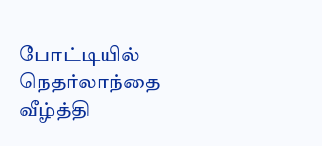போட்டியில் நெதர்லாந்தை வீழ்த்தி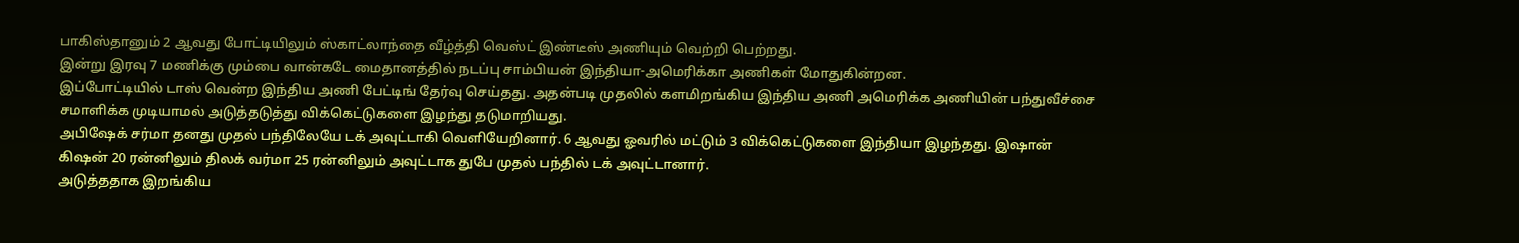பாகிஸ்தானும் 2 ஆவது போட்டியிலும் ஸ்காட்லாந்தை வீழ்த்தி வெஸ்ட் இண்டீஸ் அணியும் வெற்றி பெற்றது.
இன்று இரவு 7 மணிக்கு மும்பை வான்கடே மைதானத்தில் நடப்பு சாம்பியன் இந்தியா-அமெரிக்கா அணிகள் மோதுகின்றன.
இப்போட்டியில் டாஸ் வென்ற இந்திய அணி பேட்டிங் தேர்வு செய்தது. அதன்படி முதலில் களமிறங்கிய இந்திய அணி அமெரிக்க அணியின் பந்துவீச்சை சமாளிக்க முடியாமல் அடுத்தடுத்து விக்கெட்டுகளை இழந்து தடுமாறியது.
அபிஷேக் சர்மா தனது முதல் பந்திலேயே டக் அவுட்டாகி வெளியேறினார். 6 ஆவது ஓவரில் மட்டும் 3 விக்கெட்டுகளை இந்தியா இழந்தது. இஷான் கிஷன் 20 ரன்னிலும் திலக் வர்மா 25 ரன்னிலும் அவுட்டாக துபே முதல் பந்தில் டக் அவுட்டானார்.
அடுத்ததாக இறங்கிய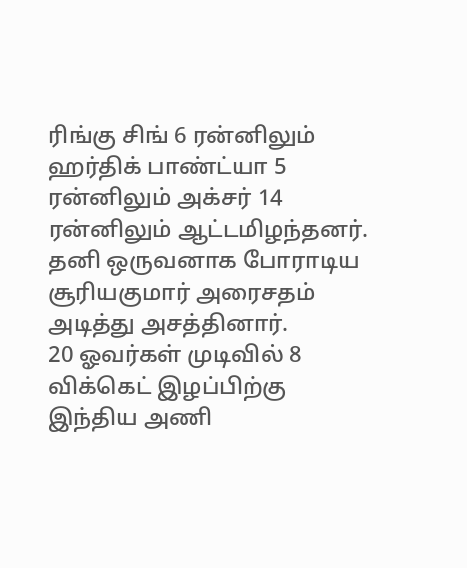ரிங்கு சிங் 6 ரன்னிலும் ஹர்திக் பாண்ட்யா 5 ரன்னிலும் அக்சர் 14 ரன்னிலும் ஆட்டமிழந்தனர். தனி ஒருவனாக போராடிய சூரியகுமார் அரைசதம் அடித்து அசத்தினார்.
20 ஓவர்கள் முடிவில் 8 விக்கெட் இழப்பிற்கு இந்திய அணி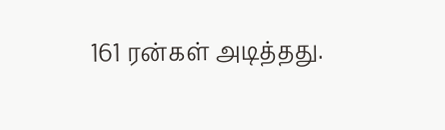161 ரன்கள் அடித்தது.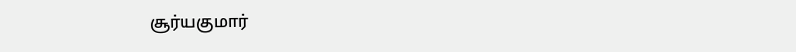சூர்யகுமார்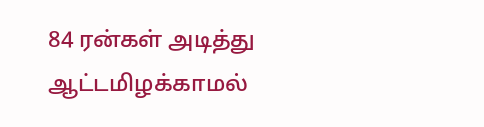84 ரன்கள் அடித்து ஆட்டமிழக்காமல்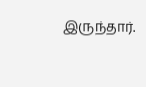இருந்தார்.